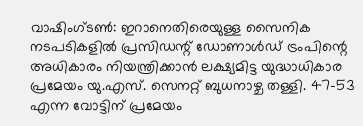വാഷിംഗ്ടൺ: ഇറാനെതിരെയുള്ള സൈനിക നടപടികളിൽ പ്രസിഡന്റ് ഡോണാൾഡ് ട്രംപിന്റെ അധികാരം നിയന്ത്രിക്കാൻ ലക്ഷ്യമിട്ട യുദ്ധാധികാര പ്രമേയം യു.എസ്. സെനറ്റ് ബുധനാഴ്ച തള്ളി. 47-53 എന്ന വോട്ടിന് പ്രമേയം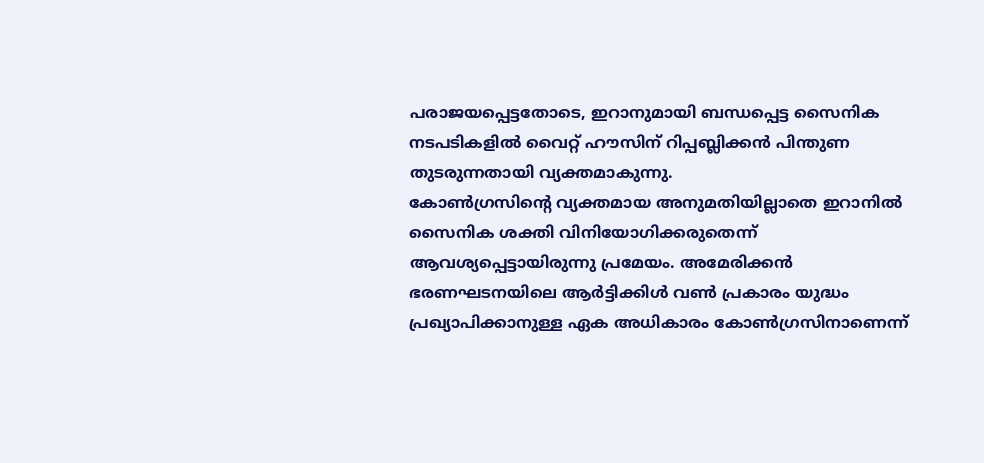പരാജയപ്പെട്ടതോടെ, ഇറാനുമായി ബന്ധപ്പെട്ട സൈനിക നടപടികളിൽ വൈറ്റ് ഹൗസിന് റിപ്പബ്ലിക്കൻ പിന്തുണ തുടരുന്നതായി വ്യക്തമാകുന്നു.
കോൺഗ്രസിന്റെ വ്യക്തമായ അനുമതിയില്ലാതെ ഇറാനിൽ സൈനിക ശക്തി വിനിയോഗിക്കരുതെന്ന് ആവശ്യപ്പെട്ടായിരുന്നു പ്രമേയം. അമേരിക്കൻ ഭരണഘടനയിലെ ആർട്ടിക്കിൾ വൺ പ്രകാരം യുദ്ധം പ്രഖ്യാപിക്കാനുള്ള ഏക അധികാരം കോൺഗ്രസിനാണെന്ന്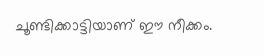ചൂണ്ടിക്കാട്ടിയാണ് ഈ നീക്കം.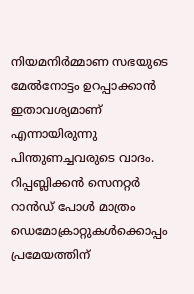നിയമനിർമ്മാണ സഭയുടെ മേൽനോട്ടം ഉറപ്പാക്കാൻ ഇതാവശ്യമാണ് എന്നായിരുന്നു പിന്തുണച്ചവരുടെ വാദം.
റിപ്പബ്ലിക്കൻ സെനറ്റർ റാൻഡ് പോൾ മാത്രം ഡെമോക്രാറ്റുകൾക്കൊപ്പം പ്രമേയത്തിന്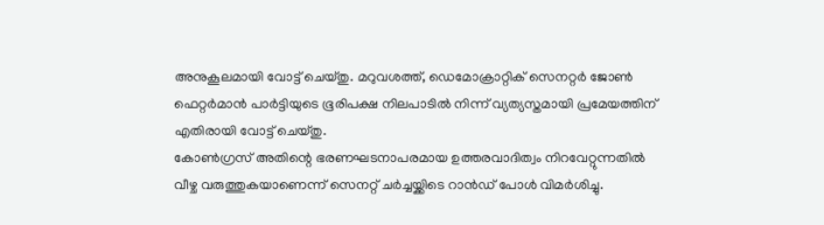അനുകൂലമായി വോട്ട് ചെയ്തു. മറുവശത്ത്, ഡെമോക്രാറ്റിക് സെനറ്റർ ജോൺ ഫെറ്റർമാൻ പാർട്ടിയുടെ ഭൂരിപക്ഷ നിലപാടിൽ നിന്ന് വ്യത്യസ്തമായി പ്രമേയത്തിന് എതിരായി വോട്ട് ചെയ്തു.
കോൺഗ്രസ് അതിന്റെ ഭരണഘടനാപരമായ ഉത്തരവാദിത്വം നിറവേറ്റുന്നതിൽ വീഴ്ച വരുത്തുകയാണെന്ന് സെനറ്റ് ചർച്ചയ്ക്കിടെ റാൻഡ് പോൾ വിമർശിച്ചു.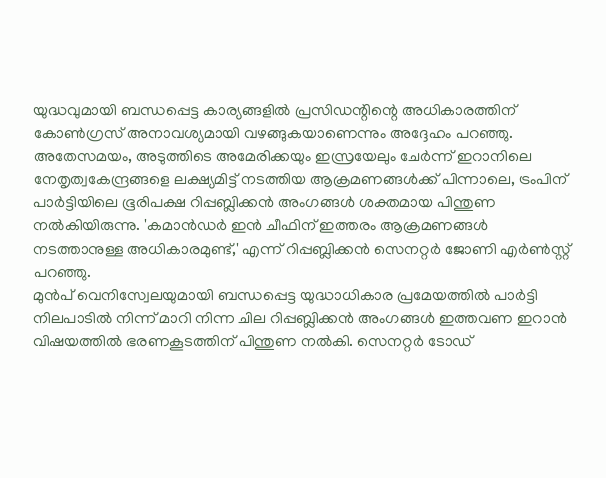യുദ്ധവുമായി ബന്ധപ്പെട്ട കാര്യങ്ങളിൽ പ്രസിഡന്റിന്റെ അധികാരത്തിന് കോൺഗ്രസ് അനാവശ്യമായി വഴങ്ങുകയാണെന്നും അദ്ദേഹം പറഞ്ഞു.
അതേസമയം, അടുത്തിടെ അമേരിക്കയും ഇസ്രയേലും ചേർന്ന് ഇറാനിലെ നേതൃത്വകേന്ദ്രങ്ങളെ ലക്ഷ്യമിട്ട് നടത്തിയ ആക്രമണങ്ങൾക്ക് പിന്നാലെ, ട്രംപിന് പാർട്ടിയിലെ ഭൂരിപക്ഷ റിപ്പബ്ലിക്കൻ അംഗങ്ങൾ ശക്തമായ പിന്തുണ നൽകിയിരുന്നു. 'കമാൻഡർ ഇൻ ചീഫിന് ഇത്തരം ആക്രമണങ്ങൾ നടത്താനുള്ള അധികാരമുണ്ട്,' എന്ന് റിപ്പബ്ലിക്കൻ സെനറ്റർ ജോണി എർൺസ്റ്റ് പറഞ്ഞു.
മുൻപ് വെനിസ്വേലയുമായി ബന്ധപ്പെട്ട യുദ്ധാധികാര പ്രമേയത്തിൽ പാർട്ടി നിലപാടിൽ നിന്ന് മാറി നിന്ന ചില റിപ്പബ്ലിക്കൻ അംഗങ്ങൾ ഇത്തവണ ഇറാൻ വിഷയത്തിൽ ഭരണകൂടത്തിന് പിന്തുണ നൽകി. സെനറ്റർ ടോഡ്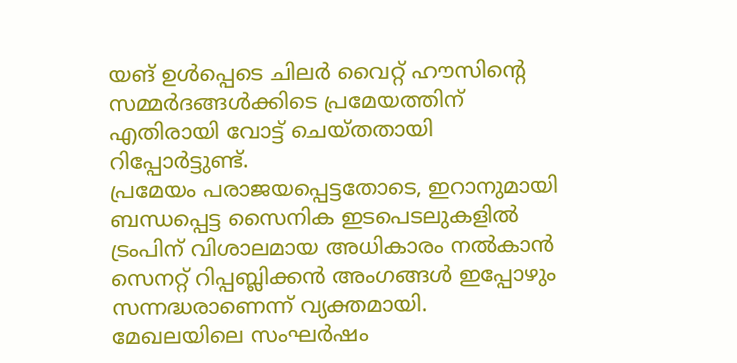യങ് ഉൾപ്പെടെ ചിലർ വൈറ്റ് ഹൗസിന്റെ സമ്മർദങ്ങൾക്കിടെ പ്രമേയത്തിന് എതിരായി വോട്ട് ചെയ്തതായി റിപ്പോർട്ടുണ്ട്.
പ്രമേയം പരാജയപ്പെട്ടതോടെ, ഇറാനുമായി ബന്ധപ്പെട്ട സൈനിക ഇടപെടലുകളിൽ ട്രംപിന് വിശാലമായ അധികാരം നൽകാൻ സെനറ്റ് റിപ്പബ്ലിക്കൻ അംഗങ്ങൾ ഇപ്പോഴും സന്നദ്ധരാണെന്ന് വ്യക്തമായി. മേഖലയിലെ സംഘർഷം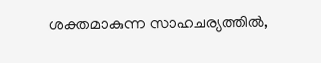ശക്തമാകുന്ന സാഹചര്യത്തിൽ,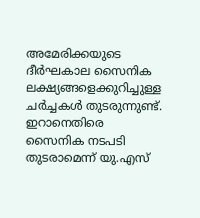അമേരിക്കയുടെ ദീർഘകാല സൈനിക ലക്ഷ്യങ്ങളെക്കുറിച്ചുള്ള ചർച്ചകൾ തുടരുന്നുണ്ട്.
ഇറാനെതിരെ സൈനിക നടപടി തുടരാമെന്ന് യു.എസ്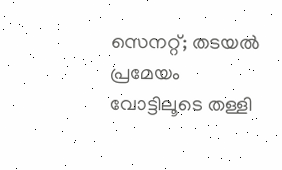സെനറ്റ്; തടയൽ പ്രമേയം വോട്ടിലൂടെ തള്ളി